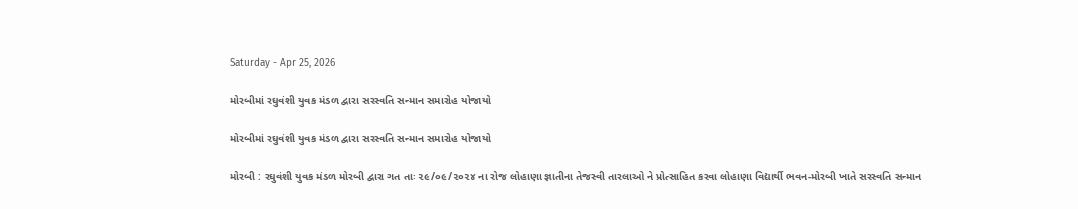Saturday - Apr 25, 2026

મોરબીમાં રઘુવંશી યુવક મંડળ દ્વારા સરસ્વતિ સન્માન સમારોહ યોજાયો

મોરબીમાં રઘુવંશી યુવક મંડળ દ્વારા સરસ્વતિ સન્માન સમારોહ યોજાયો

મોરબી : રઘુવંશી યુવક મંડળ મોરબી દ્વારા ગત તાઃ ૨૯/૦૯/૨૦૨૪ ના રોજ લોહાણા જ્ઞાતીના તેજસ્વી તારલાઓ ને પ્રોત્સાહિત કરવા લોહાણા વિદ્યાર્થી ભવન-મોરબી ખાતે સરસ્વતિ સન્માન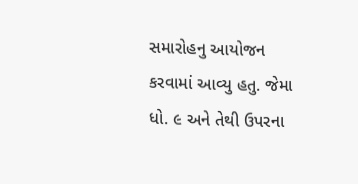સમારોહનુ આયોજન કરવામાં આવ્યુ હતુ. જેમા ધો. ૯ અને તેથી ઉપરના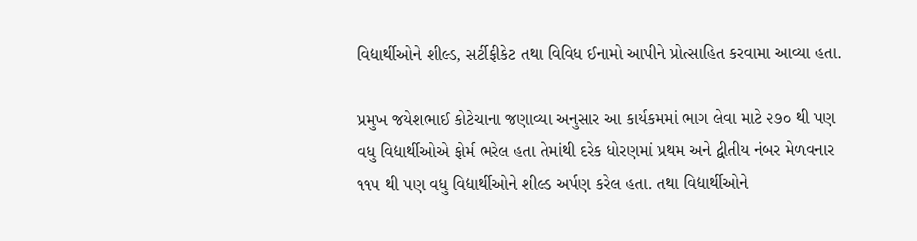વિદ્યાર્થીઓને શીલ્ડ, સર્ટીફીકેટ તથા વિવિધ ઈનામો આપીને પ્રોત્સાહિત કરવામા આવ્યા હતા.

પ્રમુખ જયેશભાઈ કોટેચાના જણાવ્યા અનુસાર આ કાર્યકમમાં ભાગ લેવા માટે ૨૭૦ થી પણ વધુ વિદ્યાર્થીઓએ ફોર્મ ભરેલ હતા તેમાંથી દરેક ધોરણમાં પ્રથમ અને દ્વીતીય નંબર મેળવનાર ૧૧૫ થી પણ વધુ વિદ્યાર્થીઓને શીલ્ડ અર્પણ કરેલ હતા. તથા વિદ્યાર્થીઓને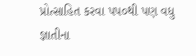પ્રોત્સાહિત કરવા પપ૦થી પણ વધુ જ્ઞાતીના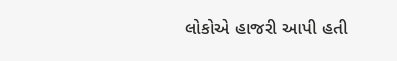લોકોએ હાજરી આપી હતી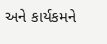અને કાર્યકમને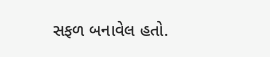સફળ બનાવેલ હતો.